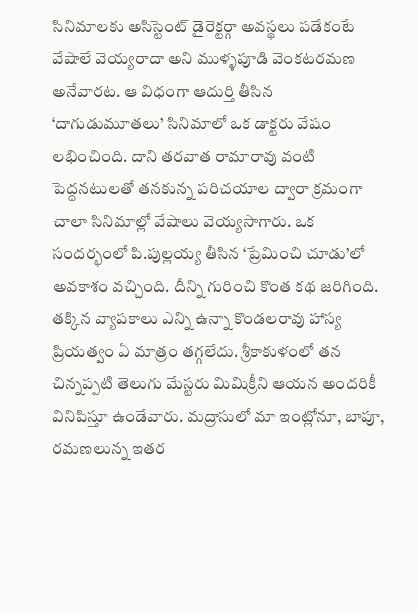సినిమాలకు అసిస్టెంట్ డైరెక్టర్గా అవస్థలు పడేకంటే వేషాలే వెయ్యరాదా అని ముళ్ళపూడి వెంకటరమణ అనేవారట. ఆ విధంగా ఆదుర్తి తీసిన ‘దాగుడుమూతలు’ సినిమాలో ఒక డాక్టరు వేషం లభించింది. దాని తరవాత రామారావు వంటి పెద్దనటులతో తనకున్న పరిచయాల ద్వారా క్రమంగా చాలా సినిమాల్లో వేషాలు వెయ్యసాగారు. ఒక సందర్భంలో పి.పుల్లయ్య తీసిన ‘ప్రేమించి చూడు’లో అవకాశం వచ్చింది. దీన్ని గురించి కొంత కథ జరిగింది. తక్కిన వ్యాపకాలు ఎన్ని ఉన్నా కొండలరావు హాస్య ప్రియత్వం ఏ మాత్రం తగ్గలేదు. శ్రీకాకుళంలో తన చిన్నప్పటి తెలుగు మేస్టరు మిమిక్రీని ఆయన అందరికీ వినిపిస్తూ ఉండేవారు. మద్రాసులో మా ఇంట్లోనూ, బాపూ, రమణలున్న ఇతర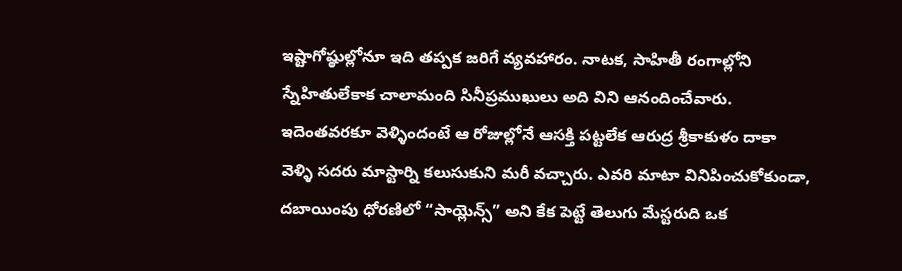ఇష్టాగోష్ఠుల్లోనూ ఇది తప్పక జరిగే వ్యవహారం. నాటక, సాహితీ రంగాల్లోని స్నేహితులేకాక చాలామంది సినీప్రముఖులు అది విని ఆనందించేవారు. ఇదెంతవరకూ వెళ్ళిందంటే ఆ రోజుల్లోనే ఆసక్తి పట్టలేక ఆరుద్ర శ్రీకాకుళం దాకా వెళ్ళి సదరు మాస్టార్ని కలుసుకుని మరీ వచ్చారు. ఎవరి మాటా వినిపించుకోకుండా, దబాయింపు ధోరణిలో “సాయ్లెన్స్” అని కేక పెట్టే తెలుగు మేస్టరుది ఒక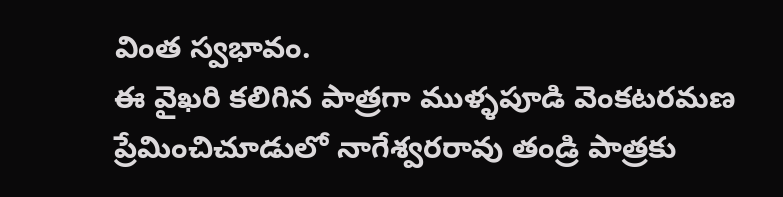వింత స్వభావం.
ఈ వైఖరి కలిగిన పాత్రగా ముళ్ళపూడి వెంకటరమణ ప్రేమించిచూడులో నాగేశ్వరరావు తండ్రి పాత్రకు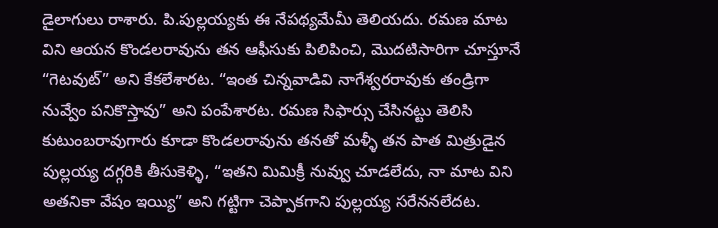డైలాగులు రాశారు. పి.పుల్లయ్యకు ఈ నేపథ్యమేమీ తెలియదు. రమణ మాట విని ఆయన కొండలరావును తన ఆఫీసుకు పిలిపించి, మొదటిసారిగా చూస్తూనే “గెటవుట్” అని కేకలేశారట. “ఇంత చిన్నవాడివి నాగేశ్వరరావుకు తండ్రిగా నువ్వేం పనికొస్తావు” అని పంపేశారట. రమణ సిఫార్సు చేసినట్టు తెలిసి కుటుంబరావుగారు కూడా కొండలరావును తనతో మళ్ళీ తన పాత మిత్రుడైన పుల్లయ్య దగ్గరికి తీసుకెళ్ళి, “ఇతని మిమిక్రీ నువ్వు చూడలేదు, నా మాట విని అతనికా వేషం ఇయ్యి” అని గట్టిగా చెప్పాకగాని పుల్లయ్య సరేననలేదట.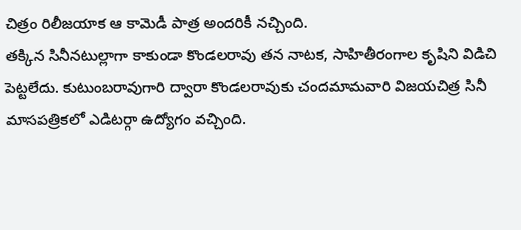చిత్రం రిలీజయాక ఆ కామెడీ పాత్ర అందరికీ నచ్చింది.
తక్కిన సినీనటుల్లాగా కాకుండా కొండలరావు తన నాటక, సాహితీరంగాల కృషిని విడిచి పెట్టలేదు. కుటుంబరావుగారి ద్వారా కొండలరావుకు చందమామవారి విజయచిత్ర సినీ మాసపత్రికలో ఎడిటర్గా ఉద్యోగం వచ్చింది.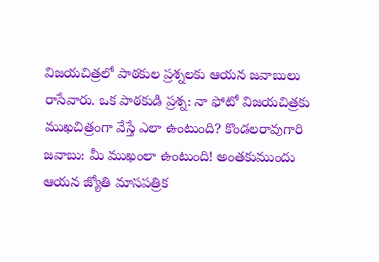విజయచిత్రలో పాఠకుల ప్రశ్నలకు ఆయన జవాబులు రాసేవారు. ఒక పాఠకుడి ప్రశ్న: నా ఫోటో విజయచిత్రకు ముఖచిత్రంగా వేస్తే ఎలా ఉంటుంది? కొండలరావుగారి జవాబు: మీ ముఖంలా ఉంటుంది! అంతకుముందు ఆయన జ్యోతి మాసపత్రిక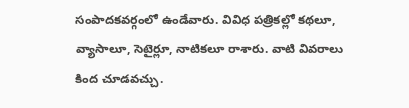సంపాదకవర్గంలో ఉండేవారు. వివిధ పత్రికల్లో కథలూ, వ్యాసాలూ, సెటైర్లూ, నాటికలూ రాశారు. వాటి వివరాలు కింద చూడవచ్చు.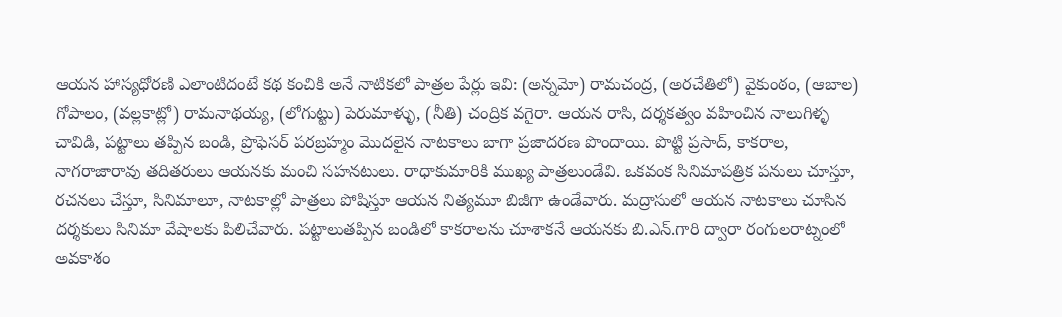ఆయన హాస్యధోరణి ఎలాంటిదంటే కథ కంచికి అనే నాటికలో పాత్రల పేర్లు ఇవి: (అన్నమో) రామచంద్ర, (అరచేతిలో) వైకుంఠం, (ఆబాల) గోపాలం, (వల్లకాట్లో) రామనాథయ్య, (లోగుట్టు) పెరుమాళ్ళు, (నీతి) చంద్రిక వగైరా. ఆయన రాసి, దర్శకత్వం వహించిన నాలుగిళ్ళ చావిడి, పట్టాలు తప్పిన బండి, ప్రొఫెసర్ పరబ్రహ్మం మొదలైన నాటకాలు బాగా ప్రజాదరణ పొందాయి. పొట్టి ప్రసాద్, కాకరాల, నాగరాజారావు తదితరులు ఆయనకు మంచి సహనటులు. రాధాకుమారికి ముఖ్య పాత్రలుండేవి. ఒకవంక సినిమాపత్రిక పనులు చూస్తూ, రచనలు చేస్తూ, సినిమాలూ, నాటకాల్లో పాత్రలు పోషిస్తూ ఆయన నిత్యమూ బిజీగా ఉండేవారు. మద్రాసులో ఆయన నాటకాలు చూసిన దర్శకులు సినిమా వేషాలకు పిలిచేవారు. పట్టాలుతప్పిన బండిలో కాకరాలను చూశాకనే ఆయనకు బి.ఎన్.గారి ద్వారా రంగులరాట్నంలో అవకాశం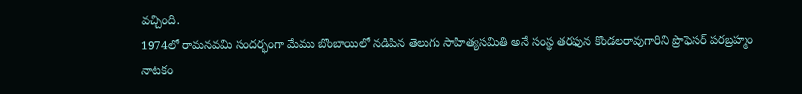వచ్చింది.
1974లో రామనవమి సందర్భంగా మేము బొంబాయిలో నడిపిన తెలుగు సాహిత్యసమితి అనే సంస్థ తరఫున కొండలరావుగారిని ప్రొఫెసర్ పరబ్రహ్మం నాటకం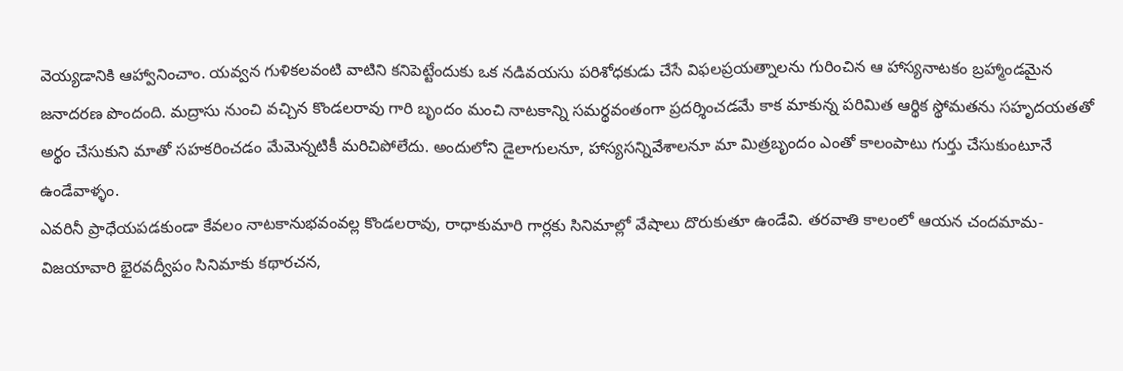వెయ్యడానికి ఆహ్వానించాం. యవ్వన గుళికలవంటి వాటిని కనిపెట్టేందుకు ఒక నడివయసు పరిశోధకుడు చేసే విఫలప్రయత్నాలను గురించిన ఆ హాస్యనాటకం బ్రహ్మాండమైన జనాదరణ పొందంది. మద్రాసు నుంచి వచ్చిన కొండలరావు గారి బృందం మంచి నాటకాన్ని సమర్థవంతంగా ప్రదర్శించడమే కాక మాకున్న పరిమిత ఆర్థిక స్థోమతను సహృదయతతో అర్థం చేసుకుని మాతో సహకరించడం మేమెన్నటికీ మరిచిపోలేదు. అందులోని డైలాగులనూ, హాస్యసన్నివేశాలనూ మా మిత్రబృందం ఎంతో కాలంపాటు గుర్తు చేసుకుంటూనే ఉండేవాళ్ళం.
ఎవరినీ ప్రాధేయపడకుండా కేవలం నాటకానుభవంవల్ల కొండలరావు, రాధాకుమారి గార్లకు సినిమాల్లో వేషాలు దొరుకుతూ ఉండేవి. తరవాతి కాలంలో ఆయన చందమామ-విజయావారి భైరవద్వీపం సినిమాకు కథారచన,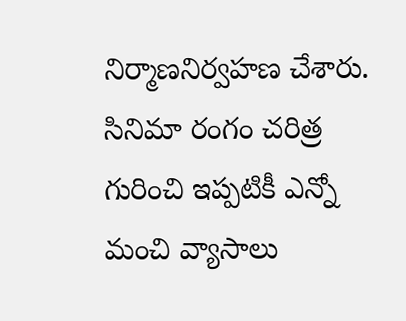నిర్మాణనిర్వహణ చేశారు. సినిమా రంగం చరిత్ర గురించి ఇప్పటికీ ఎన్నో మంచి వ్యాసాలు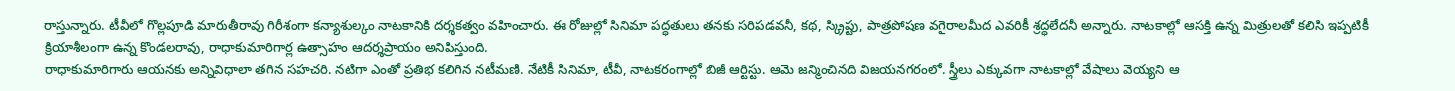రాస్తున్నారు. టీవీలో గొల్లపూడి మారుతీరావు గిరీశంగా కన్యాశుల్కం నాటకానికి దర్శకత్వం వహించారు. ఈ రోజుల్లో సినిమా పద్ధతులు తనకు సరిపడవనీ, కథ, స్క్రిప్టు, పాత్రపోషణ వగైరాలమీద ఎవరికీ శ్రద్ధలేదనీ అన్నారు. నాటకాల్లో ఆసక్తి ఉన్న మిత్రులతో కలిసి ఇప్పటికీ క్రియాశీలంగా ఉన్న కొండలరావు, రాధాకుమారిగార్ల ఉత్సాహం ఆదర్శప్రాయం అనిపిస్తుంది.
రాధాకుమారిగారు ఆయనకు అన్నివిధాలా తగిన సహచరి. నటిగా ఎంతో ప్రతిభ కలిగిన నటీమణి. నేటికీ సినిమా, టీవీ, నాటకరంగాల్లో బిజీ ఆర్టిస్టు. ఆమె జన్మించినది విజయనగరంలో. స్త్రీలు ఎక్కువగా నాటకాల్లో వేషాలు వెయ్యని ఆ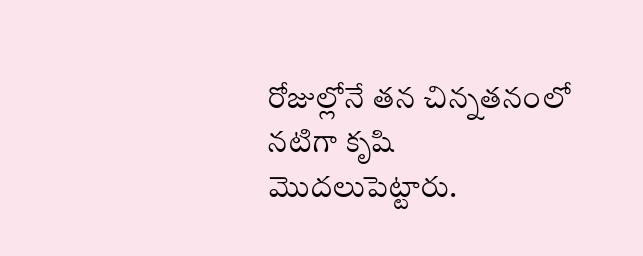రోజుల్లోనే తన చిన్నతనంలో నటిగా కృషి మొదలుపెట్టారు.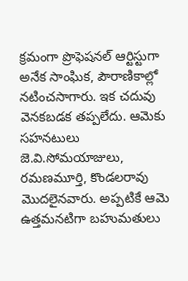క్రమంగా ప్రొఫెషనల్ ఆర్టిస్టుగా అనేక సాంఘిక, పౌరాణికాల్లో నటించసాగారు. ఇక చదువు వెనకబడక తప్పలేదు. ఆమెకు సహనటులు జె.వి.సోమయాజులు, రమణమూర్తి, కొండలరావు మొదలైనవారు. అప్పటికే ఆమె ఉత్తమనటిగా బహుమతులు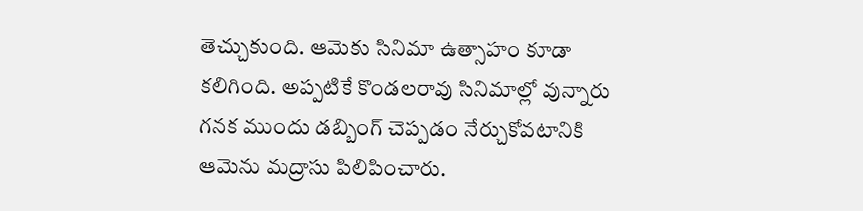తెచ్చుకుంది. ఆమెకు సినిమా ఉత్సాహం కూడా కలిగింది. అప్పటికే కొండలరావు సినిమాల్లో వున్నారు గనక ముందు డబ్బింగ్ చెప్పడం నేర్చుకోవటానికి ఆమెను మద్రాసు పిలిపించారు.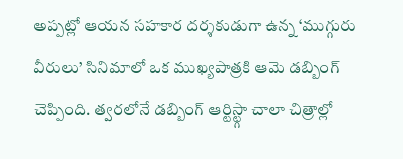అప్పట్లో ఆయన సహకార దర్శకుడుగా ఉన్న ‘ముగ్గురు వీరులు’ సినిమాలో ఒక ముఖ్యపాత్రకి ఆమె డబ్బింగ్ చెప్పింది. త్వరలోనే డబ్బింగ్ ఆర్టిస్ట్గా చాలా చిత్రాల్లో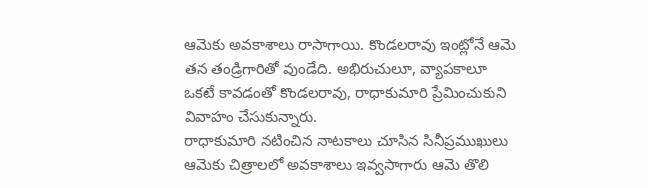ఆమెకు అవకాశాలు రాసాగాయి. కొండలరావు ఇంట్లోనే ఆమె తన తండ్రిగారితో వుండేది. అభిరుచులూ, వ్యాపకాలూ ఒకటే కావడంతో కొండలరావు, రాధాకుమారి ప్రేమించుకుని వివాహం చేసుకున్నారు.
రాధాకుమారి నటించిన నాటకాలు చూసిన సినీప్రముఖులు ఆమెకు చిత్రాలలో అవకాశాలు ఇవ్వసాగారు ఆమె తొలి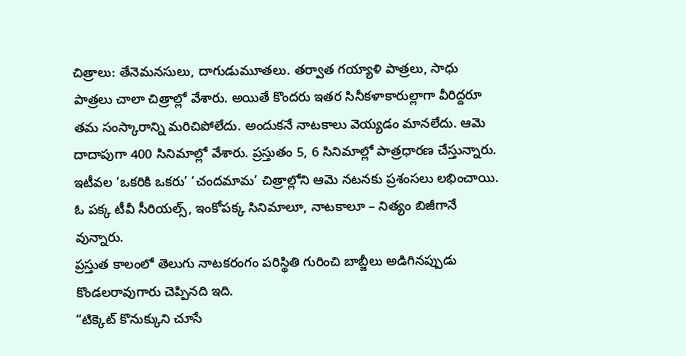చిత్రాలు: తేనెమనసులు, దాగుడుమూతలు. తర్వాత గయ్యాళి పాత్రలు, సాధు పాత్రలు చాలా చిత్రాల్లో వేశారు. అయితే కొందరు ఇతర సినీకళాకారుల్లాగా వీరిద్దరూ తమ సంస్కారాన్ని మరిచిపోలేదు. అందుకనే నాటకాలు వెయ్యడం మానలేదు. ఆమె దాదాపుగా 400 సినిమాల్లో వేశారు. ప్రస్తుతం 5, 6 సినిమాల్లో పాత్రధారణ చేస్తున్నారు. ఇటీవల ‘ఒకరికి ఒకరు’ ‘చందమామ’ చిత్రాల్లోని ఆమె నటనకు ప్రశంసలు లభించాయి. ఓ పక్క టీవీ సీరియల్స్, ఇంకోపక్క సినిమాలూ, నాటకాలూ – నిత్యం బిజీగానే వున్నారు.
ప్రస్తుత కాలంలో తెలుగు నాటకరంగం పరిస్థితి గురించి బాబ్జీలు అడిగినప్పుడు కొండలరావుగారు చెప్పినది ఇది.
“టిక్కెట్ కొనుక్కుని చూసే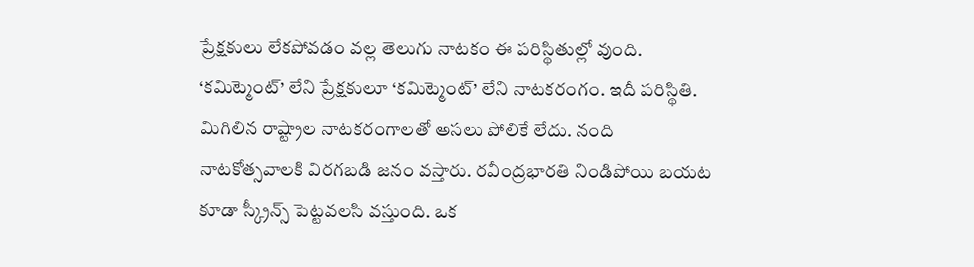ప్రేక్షకులు లేకపోవడం వల్ల తెలుగు నాటకం ఈ పరిస్థితుల్లో వుంది. ‘కమిట్మెంట్’ లేని ప్రేక్షకులూ ‘కమిట్మెంట్’ లేని నాటకరంగం. ఇదీ పరిస్థితి. మిగిలిన రాష్ట్రాల నాటకరంగాలతో అసలు పోలికే లేదు. నంది నాటకోత్సవాలకి విరగబడి జనం వస్తారు. రవీంద్రభారతి నిండిపోయి బయట కూడా స్క్రీన్స్ పెట్టవలసి వస్తుంది. ఒక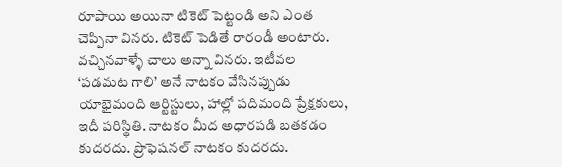రూపాయి అయినా టికెట్ పెట్టండి అని ఎంత చెప్పినా వినరు. టికెట్ పెడితే రారండీ అంటారు. వచ్చినవాళ్ళే చాలు అన్నా వినరు. ఇటీవల ‘పడమట గాలి’ అనే నాటకం వేసినప్పుడు యాభైమంది ఆర్టిస్టులు, హాల్లో పదిమంది ప్రేక్షకులు, ఇదీ పరిస్థితి. నాటకం మీద అధారపడి బతకడం కుదరదు. ప్రొఫెషనల్ నాటకం కుదరదు.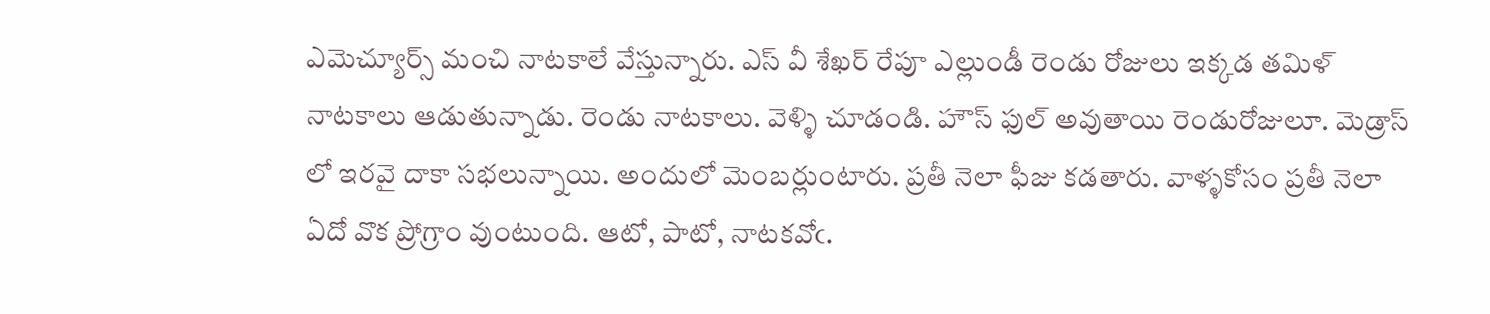ఎమెచ్యూర్స్ మంచి నాటకాలే వేస్తున్నారు. ఎస్ వీ శేఖర్ రేపూ ఎల్లుండీ రెండు రోజులు ఇక్కడ తమిళ్ నాటకాలు ఆడుతున్నాడు. రెండు నాటకాలు. వెళ్ళి చూడండి. హౌస్ ఫుల్ అవుతాయి రెండురోజులూ. మెడ్రాస్ లో ఇరవై దాకా సభలున్నాయి. అందులో మెంబర్లుంటారు. ప్రతీ నెలా ఫీజు కడతారు. వాళ్ళకోసం ప్రతీ నెలా ఏదో వొక ప్రోగ్రాం వుంటుంది. ఆటో, పాటో, నాటకవోఁ.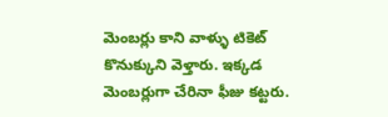మెంబర్లు కాని వాళ్ళు టికెట్ కొనుక్కుని వెళ్తారు. ఇక్కడ మెంబర్లుగా చేరినా ఫీజు కట్టరు.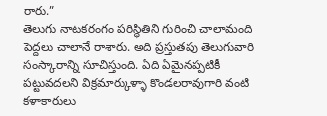రారు.”
తెలుగు నాటకరంగం పరిస్థితిని గురించి చాలామంది పెద్దలు చాలానే రాశారు. అది ప్రస్తుతపు తెలుగువారి సంస్కారాన్ని సూచిస్తుంది. ఏది ఏమైనప్పటికీ పట్టువదలని విక్రమార్కుళ్ళా కొండలరావుగారి వంటి కళాకారులు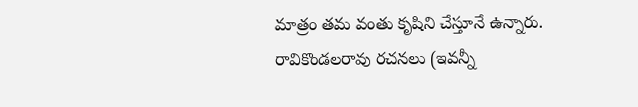మాత్రం తమ వంతు కృషిని చేస్తూనే ఉన్నారు.
రావికొండలరావు రచనలు (ఇవన్నీ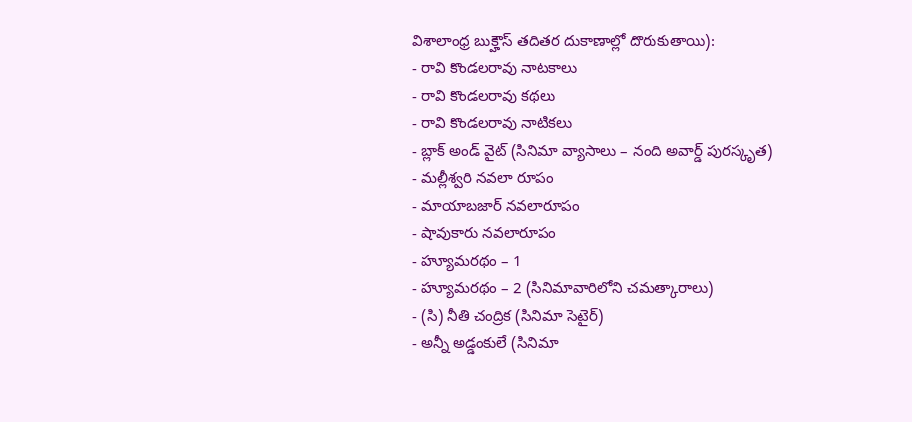విశాలాంధ్ర బుక్హౌస్ తదితర దుకాణాల్లో దొరుకుతాయి):
- రావి కొండలరావు నాటకాలు
- రావి కొండలరావు కథలు
- రావి కొండలరావు నాటికలు
- బ్లాక్ అండ్ వైట్ (సినిమా వ్యాసాలు – నంది అవార్డ్ పురస్కృత)
- మల్లీశ్వరి నవలా రూపం
- మాయాబజార్ నవలారూపం
- షావుకారు నవలారూపం
- హ్యూమరథం – 1
- హ్యూమరథం – 2 (సినిమావారిలోని చమత్కారాలు)
- (సి) నీతి చంద్రిక (సినిమా సెటైర్)
- అన్నీ అడ్డంకులే (సినిమా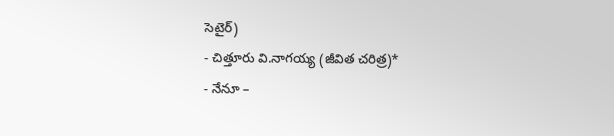సెటైర్)
- చిత్తూరు వి.నాగయ్య (జీవిత చరిత్ర)*
- నేనూ –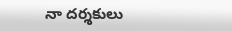నా దర్శకులు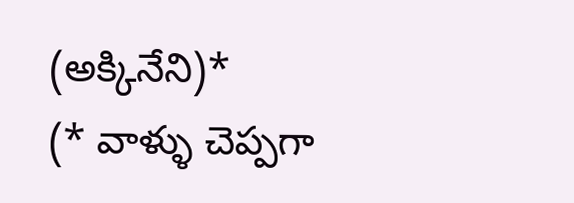(అక్కినేని)*
(* వాళ్ళు చెప్పగా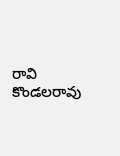రావి కొండలరావు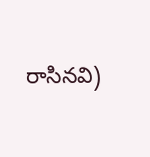రాసినవి)